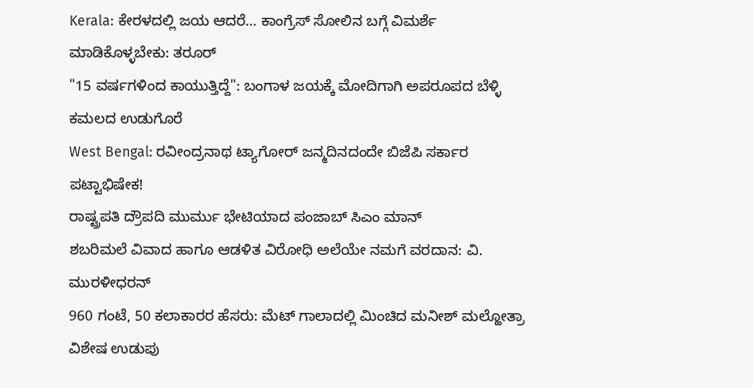Kerala: ಕೇರಳದಲ್ಲಿ ಜಯ ಆದರೆ… ಕಾಂಗ್ರೆಸ್ ಸೋಲಿನ ಬಗ್ಗೆ ವಿಮರ್ಶೆ ಮಾಡಿಕೊಳ್ಳಬೇಕು: ತರೂರ್
"15 ವರ್ಷಗಳಿಂದ ಕಾಯುತ್ತಿದ್ದೆ": ಬಂಗಾಳ ಜಯಕ್ಕೆ ಮೋದಿಗಾಗಿ ಅಪರೂಪದ ಬೆಳ್ಳಿ ಕಮಲದ ಉಡುಗೊರೆ
West Bengal: ರವೀಂದ್ರನಾಥ ಟ್ಯಾಗೋರ್ ಜನ್ಮದಿನದಂದೇ ಬಿಜೆಪಿ ಸರ್ಕಾರ ಪಟ್ಟಾಭಿಷೇಕ!
ರಾಷ್ಟ್ರಪತಿ ದ್ರೌಪದಿ ಮುರ್ಮು ಭೇಟಿಯಾದ ಪಂಜಾಬ್ ಸಿಎಂ ಮಾನ್
ಶಬರಿಮಲೆ ವಿವಾದ ಹಾಗೂ ಆಡಳಿತ ವಿರೋಧಿ ಅಲೆಯೇ ನಮಗೆ ವರದಾನ: ವಿ. ಮುರಳೀಧರನ್
960 ಗಂಟೆ, 50 ಕಲಾಕಾರರ ಹೆಸರು: ಮೆಟ್ ಗಾಲಾದಲ್ಲಿ ಮಿಂಚಿದ ಮನೀಶ್ ಮಲ್ಹೋತ್ರಾ ವಿಶೇಷ ಉಡುಪು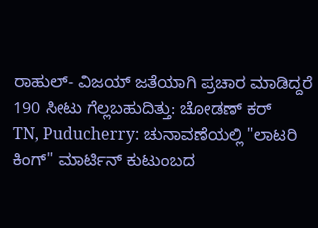ರಾಹುಲ್- ವಿಜಯ್ ಜತೆಯಾಗಿ ಪ್ರಚಾರ ಮಾಡಿದ್ದರೆ 190 ಸೀಟು ಗೆಲ್ಲಬಹುದಿತ್ತು: ಚೋಡಣ್ ಕರ್
TN, Puducherry: ಚುನಾವಣೆಯಲ್ಲಿ "ಲಾಟರಿ ಕಿಂಗ್" ಮಾರ್ಟಿನ್ ಕುಟುಂಬದ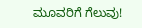ಮೂವರಿಗೆ ಗೆಲುವು!